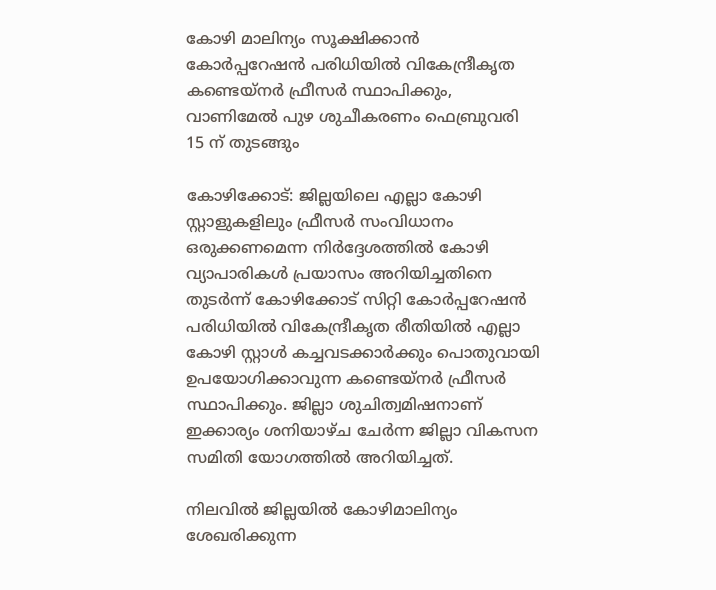കോഴി മാലിന്യം സൂക്ഷിക്കാന്‍ കോര്‍പ്പറേഷന്‍ പരിധിയില്‍ വികേന്ദ്രീകൃത കണ്ടെയ്‌നര്‍ ഫ്രീസര്‍ സ്ഥാപിക്കും, വാണിമേല്‍ പുഴ ശുചീകരണം ഫെബ്രുവരി 15 ന് തുടങ്ങും

കോഴിക്കോട്‌: ജില്ലയിലെ എല്ലാ കോഴി സ്റ്റാളുകളിലും ഫ്രീസര്‍ സംവിധാനം ഒരുക്കണമെന്ന നിര്‍ദ്ദേശത്തില്‍ കോഴി വ്യാപാരികള്‍ പ്രയാസം അറിയിച്ചതിനെ തുടര്‍ന്ന് കോഴിക്കോട് സിറ്റി കോര്‍പ്പറേഷന്‍ പരിധിയില്‍ വികേന്ദ്രീകൃത രീതിയില്‍ എല്ലാ കോഴി സ്റ്റാള്‍ കച്ചവടക്കാര്‍ക്കും പൊതുവായി ഉപയോഗിക്കാവുന്ന കണ്ടെയ്‌നര്‍ ഫ്രീസര്‍ സ്ഥാപിക്കും. ജില്ലാ ശുചിത്വമിഷനാണ് ഇക്കാര്യം ശനിയാഴ്ച ചേര്‍ന്ന ജില്ലാ വികസന സമിതി യോഗത്തില്‍ അറിയിച്ചത്.

നിലവില്‍ ജില്ലയില്‍ കോഴിമാലിന്യം ശേഖരിക്കുന്ന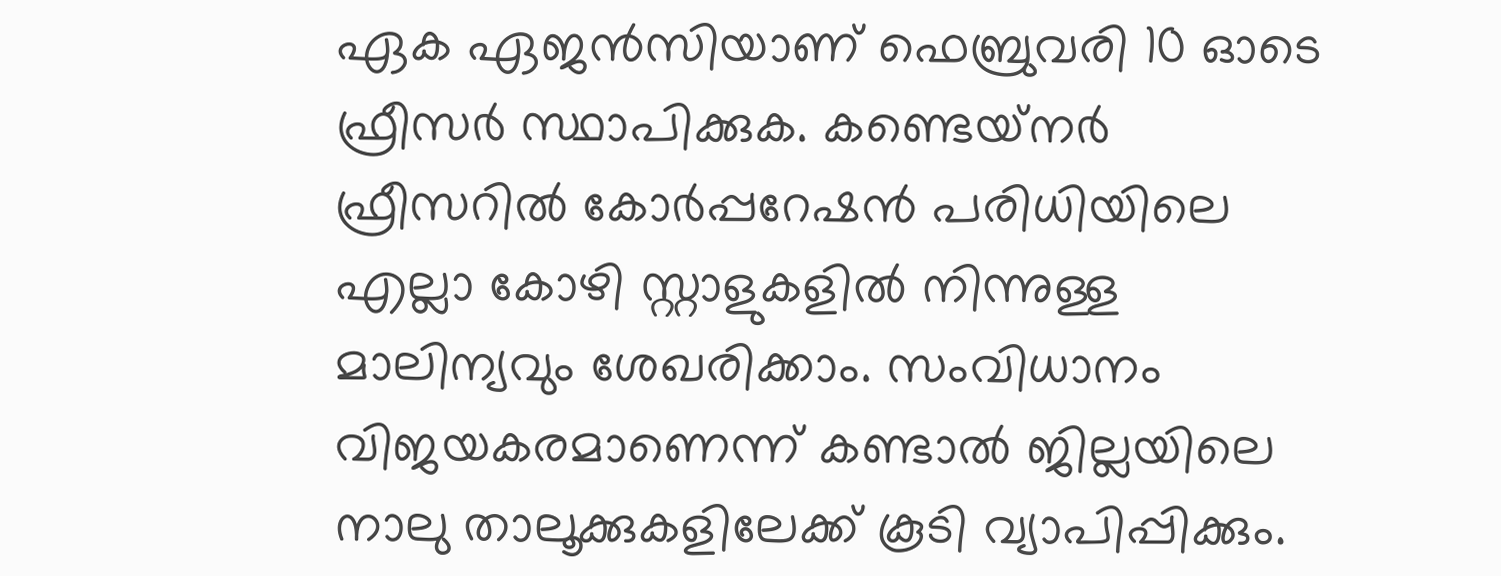ഏക ഏജന്‍സിയാണ് ഫെബ്രുവരി 10 ഓടെ ഫ്രീസര്‍ സ്ഥാപിക്കുക. കണ്ടെയ്‌നര്‍ ഫ്രീസറില്‍ കോര്‍പ്പറേഷന്‍ പരിധിയിലെ എല്ലാ കോഴി സ്റ്റാളുകളില്‍ നിന്നുള്ള മാലിന്യവും ശേഖരിക്കാം. സംവിധാനം വിജയകരമാണെന്ന് കണ്ടാല്‍ ജില്ലയിലെ നാലു താലൂക്കുകളിലേക്ക് കൂടി വ്യാപിപ്പിക്കും.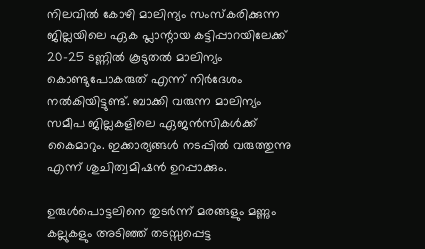നിലവില്‍ കോഴി മാലിന്യം സംസ്‌കരിക്കുന്ന ജില്ലയിലെ ഏക പ്ലാന്റായ കട്ടിപ്പാറയിലേക്ക് 20-25 ടണ്ണില്‍ കൂടുതല്‍ മാലിന്യം കൊണ്ടുപോകരുത് എന്ന് നിര്‍ദേശം നല്‍കിയിട്ടുണ്ട്. ബാക്കി വരുന്ന മാലിന്യം സമീപ ജില്ലകളിലെ ഏജന്‍സികള്‍ക്ക് കൈമാറും. ഇക്കാര്യങ്ങള്‍ നടപ്പില്‍ വരുത്തുന്നു എന്ന് ശുചിത്വമിഷന്‍ ഉറപ്പാക്കും.

ഉരുള്‍പൊട്ടലിനെ തുടര്‍ന്ന് മരങ്ങളും മണ്ണും കല്ലുകളും അടിഞ്ഞ് തടസ്സപ്പെട്ട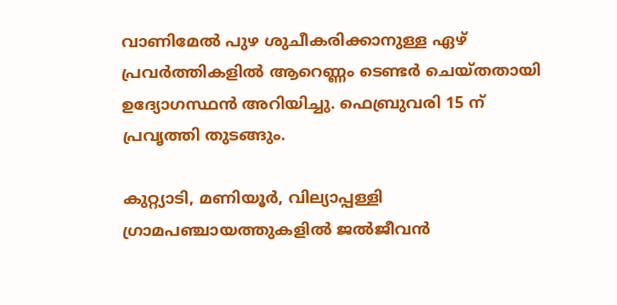വാണിമേല്‍ പുഴ ശുചീകരിക്കാനുള്ള ഏഴ് പ്രവര്‍ത്തികളില്‍ ആറെണ്ണം ടെണ്ടര്‍ ചെയ്തതായി ഉദ്യോഗസ്ഥന്‍ അറിയിച്ചു. ഫെബ്രുവരി 15 ന് പ്രവൃത്തി തുടങ്ങും.

കുറ്റ്യാടി, മണിയൂര്‍, വില്യാപ്പള്ളി ഗ്രാമപഞ്ചായത്തുകളില്‍ ജല്‍ജീവന്‍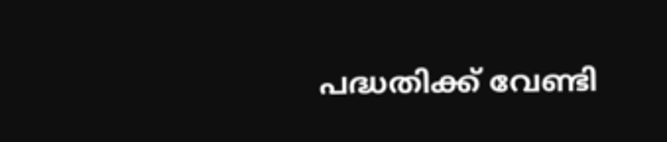പദ്ധതിക്ക് വേണ്ടി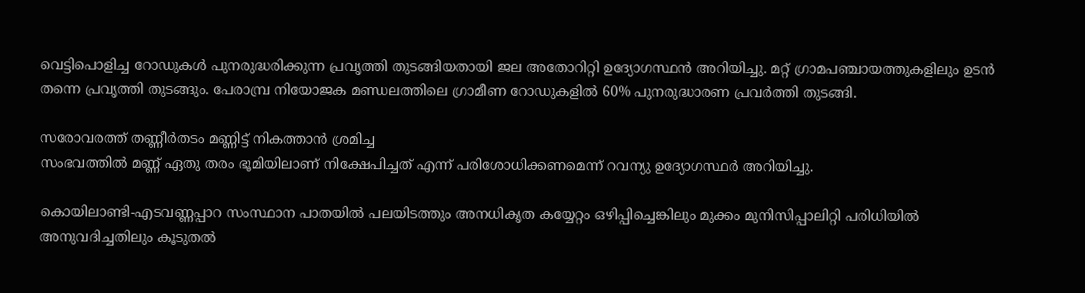വെട്ടിപൊളിച്ച റോഡുകള്‍ പുനരുദ്ധരിക്കുന്ന പ്രവൃത്തി തുടങ്ങിയതായി ജല അതോറിറ്റി ഉദ്യോഗസ്ഥന്‍ അറിയിച്ചു. മറ്റ് ഗ്രാമപഞ്ചായത്തുകളിലും ഉടന്‍ തന്നെ പ്രവൃത്തി തുടങ്ങും. പേരാമ്പ്ര നിയോജക മണ്ഡലത്തിലെ ഗ്രാമീണ റോഡുകളില്‍ 60% പുനരുദ്ധാരണ പ്രവര്‍ത്തി തുടങ്ങി.

സരോവരത്ത് തണ്ണീര്‍തടം മണ്ണിട്ട് നികത്താന്‍ ശ്രമിച്ച
സംഭവത്തില്‍ മണ്ണ് ഏതു തരം ഭൂമിയിലാണ് നിക്ഷേപിച്ചത് എന്ന് പരിശോധിക്കണമെന്ന് റവന്യു ഉദ്യോഗസ്ഥര്‍ അറിയിച്ചു.

കൊയിലാണ്ടി-എടവണ്ണപ്പാറ സംസ്ഥാന പാതയില്‍ പലയിടത്തും അനധികൃത കയ്യേറ്റം ഒഴിപ്പിച്ചെങ്കിലും മുക്കം മുനിസിപ്പാലിറ്റി പരിധിയില്‍
അനുവദിച്ചതിലും കൂടുതല്‍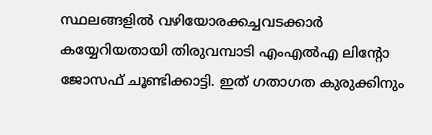സ്ഥലങ്ങളില്‍ വഴിയോരക്കച്ചവടക്കാര്‍ കയ്യേറിയതായി തിരുവമ്പാടി എംഎല്‍എ ലിന്റോ ജോസഫ് ചൂണ്ടിക്കാട്ടി. ഇത് ഗതാഗത കുരുക്കിനും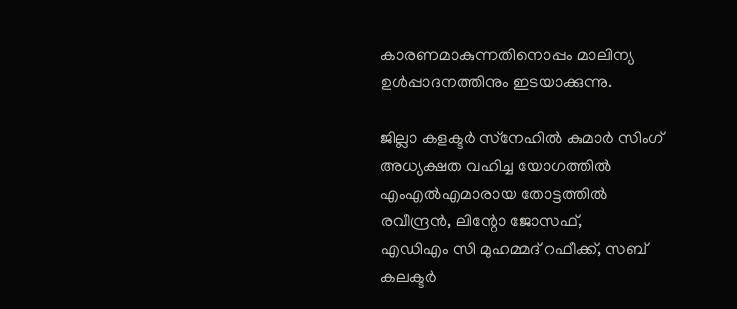കാരണമാകുന്നതിനൊപ്പം മാലിന്യ ഉള്‍പ്പാദനത്തിനും ഇടയാക്കുന്നു.

ജില്ലാ കളക്ടര്‍ സ്‌നേഹില്‍ കുമാര്‍ സിംഗ് അധ്യക്ഷത വഹിച്ച യോഗത്തില്‍ എംഎല്‍എമാരായ തോട്ടത്തില്‍ രവീന്ദ്രന്‍, ലിന്റോ ജോസഫ്,
എഡിഎം സി മുഹമ്മദ് റഫീക്ക്, സബ് കലക്ടര്‍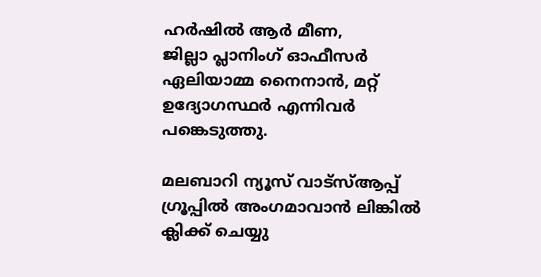ഹര്‍ഷില്‍ ആര്‍ മീണ,
ജില്ലാ പ്ലാനിംഗ് ഓഫീസര്‍ ഏലിയാമ്മ നൈനാന്‍, മറ്റ്
ഉദ്യോഗസ്ഥര്‍ എന്നിവര്‍ പങ്കെടുത്തു.

മലബാറി ന്യൂസ് വാട്‌സ്ആപ്പ് ഗ്രൂപ്പില്‍ അംഗമാവാന്‍ ലിങ്കില്‍ ക്ലിക്ക് ചെയ്യു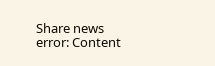Share news
error: Content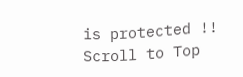is protected !!
Scroll to Top